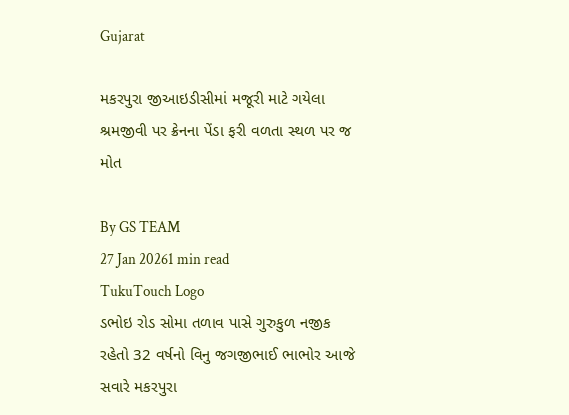Gujarat

મકરપુરા જીઆઇડીસીમાં મજૂરી માટે ગયેલા શ્રમજીવી પર ક્રેનના પેંડા ફરી વળતા સ્થળ પર જ મોત

By GS TEAM
27 Jan 20261 min read
TukuTouch Logo
ડભોઇ રોડ સોમા તળાવ પાસે ગુરુકુળ નજીક રહેતો 32 વર્ષનો વિનુ જગજીભાઈ ભાભોર આજે સવારે મકરપુરા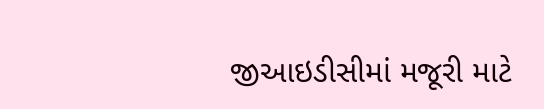જીઆઇડીસીમાં મજૂરી માટે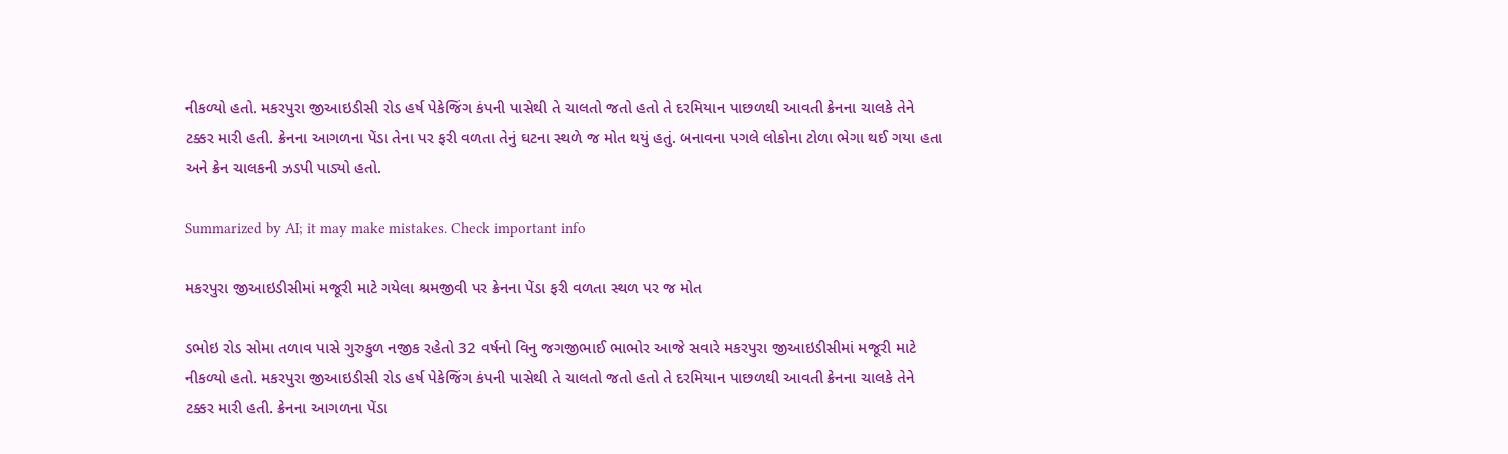નીકળ્યો હતો. મકરપુરા જીઆઇડીસી રોડ હર્ષ પેકેજિંગ કંપની પાસેથી તે ચાલતો જતો હતો તે દરમિયાન પાછળથી આવતી ક્રેનના ચાલકે તેને ટક્કર મારી હતી. ક્રેનના આગળના પેંડા તેના પર ફરી વળતા તેનું ઘટના સ્થળે જ મોત થયું હતું. બનાવના પગલે લોકોના ટોળા ભેગા થઈ ગયા હતા અને ક્રેન ચાલકની ઝડપી પાડ્યો હતો.

Summarized by AI; it may make mistakes. Check important info

મકરપુરા જીઆઇડીસીમાં મજૂરી માટે ગયેલા શ્રમજીવી પર ક્રેનના પેંડા ફરી વળતા સ્થળ પર જ મોત

ડભોઇ રોડ સોમા તળાવ પાસે ગુરુકુળ નજીક રહેતો 32 વર્ષનો વિનુ જગજીભાઈ ભાભોર આજે સવારે મકરપુરા જીઆઇડીસીમાં મજૂરી માટે નીકળ્યો હતો. મકરપુરા જીઆઇડીસી રોડ હર્ષ પેકેજિંગ કંપની પાસેથી તે ચાલતો જતો હતો તે દરમિયાન પાછળથી આવતી ક્રેનના ચાલકે તેને ટક્કર મારી હતી. ક્રેનના આગળના પેંડા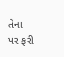તેના પર ફરી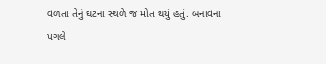વળતા તેનું ઘટના સ્થળે જ મોત થયું હતું. બનાવના પગલે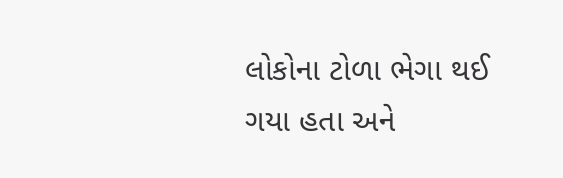લોકોના ટોળા ભેગા થઈ ગયા હતા અને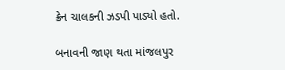ક્રેન ચાલકની ઝડપી પાડ્યો હતો.

બનાવની જાણ થતા માંજલપુર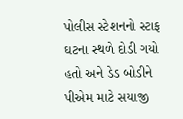પોલીસ સ્ટેશનનો સ્ટાફ ઘટના સ્થળે દોડી ગયો હતો અને ડેડ બોડીને પીએમ માટે સયાજી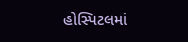હોસ્પિટલમાં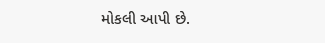મોકલી આપી છે.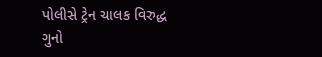પોલીસે ટ્રેન ચાલક વિરુદ્ધ ગુનો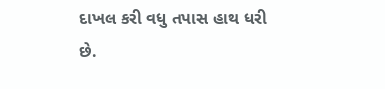દાખલ કરી વધુ તપાસ હાથ ધરી છે.